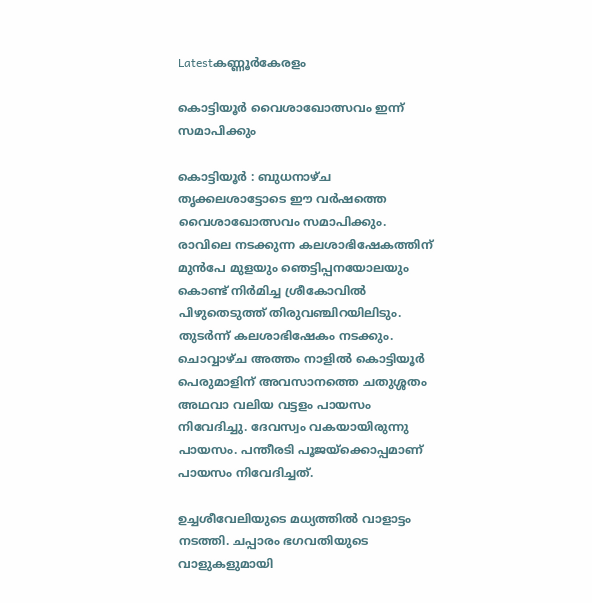Latestകണ്ണൂര്‍കേരളം

കൊട്ടിയൂർ വൈശാഖോത്സവം ഇന്ന് സമാപിക്കും

കൊട്ടിയൂർ : ബുധനാഴ്ച തൃക്കലശാട്ടോടെ ഈ വർഷത്തെ വൈശാഖോത്സവം സമാപിക്കും. രാവിലെ നടക്കുന്ന കലശാഭിഷേകത്തിന് മുൻപേ മുളയും ഞെട്ടിപ്പനയോലയും കൊണ്ട് നിർമിച്ച ശ്രീകോവിൽ പിഴുതെടുത്ത് തിരുവഞ്ചിറയിലിടും. തുടർന്ന് കലശാഭിഷേകം നടക്കും. ചൊവ്വാഴ്ച അത്തം നാളിൽ കൊട്ടിയൂർ പെരുമാളിന് അവസാനത്തെ ചതുശ്ശതം അഥവാ വലിയ വട്ടളം പായസം നിവേദിച്ചു. ദേവസ്വം വകയായിരുന്നു പായസം. പന്തീരടി പൂജയ്ക്കൊപ്പമാണ് പായസം നിവേദിച്ചത്.

ഉച്ചശീവേലിയുടെ മധ്യത്തിൽ വാളാട്ടം നടത്തി. ചപ്പാരം ഭഗവതിയുടെ വാളുകളുമായി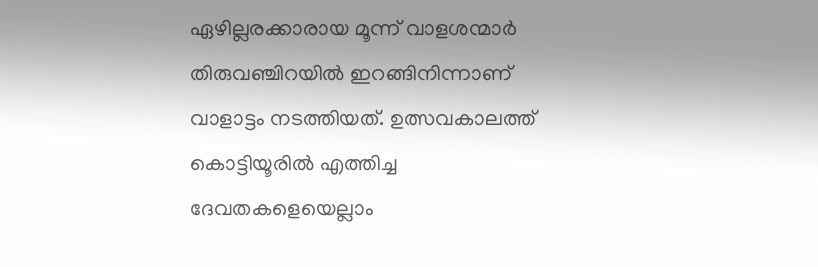ഏഴില്ലരക്കാരായ മൂന്ന് വാളശന്മാർ തിരുവഞ്ചിറയിൽ ഇറങ്ങിനിന്നാണ് വാളാട്ടം നടത്തിയത്. ഉത്സവകാലത്ത് കൊട്ടിയൂരിൽ എത്തിച്ച ദേവതകളെയെല്ലാം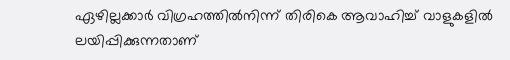ഏഴില്ലക്കാർ വിഗ്രഹത്തിൽനിന്ന് തിരികെ ആവാഹിച്ച് വാളുകളിൽ ലയിപ്പിക്കുന്നതാണ്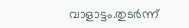വാളാട്ടം.തുടർന്ന്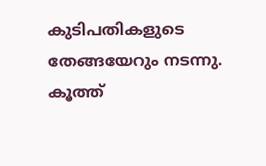കുടിപതികളുടെ തേങ്ങയേറും നടന്നു. കൂത്ത്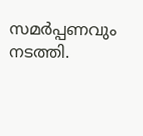സമർപ്പണവും നടത്തി.